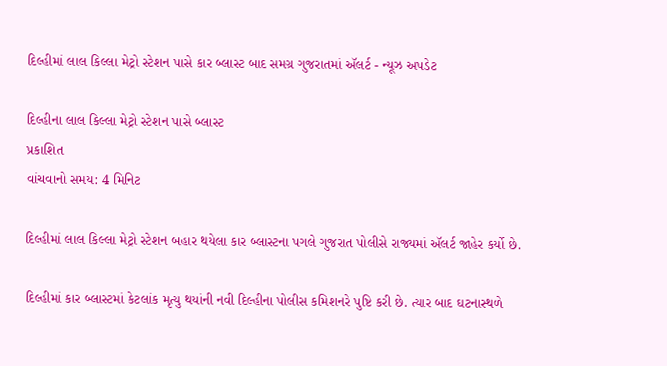દિલ્હીમાં લાલ કિલ્લા મેટ્રો સ્ટેશન પાસે કાર બ્લાસ્ટ બાદ સમગ્ર ગુજરાતમાં ઍલર્ટ - ન્યૂઝ અપડેટ

દિલ્હીના લાલ કિલ્લા મેટ્રો સ્ટેશન પાસે બ્લાસ્ટ
પ્રકાશિત
વાંચવાનો સમય: 4 મિનિટ

દિલ્હીમાં લાલ કિલ્લા મેટ્રો સ્ટેશન બહાર થયેલા કાર બ્લાસ્ટના પગલે ગુજરાત પોલીસે રાજ્યમાં ઍલર્ટ જાહેર કર્યો છે.

દિલ્હીમાં કાર બ્લાસ્ટમાં કેટલાંક મૃત્યુ થયાંની નવી દિલ્હીના પોલીસ કમિશનરે પુષ્ટિ કરી છે. ત્યાર બાદ ઘટનાસ્થળે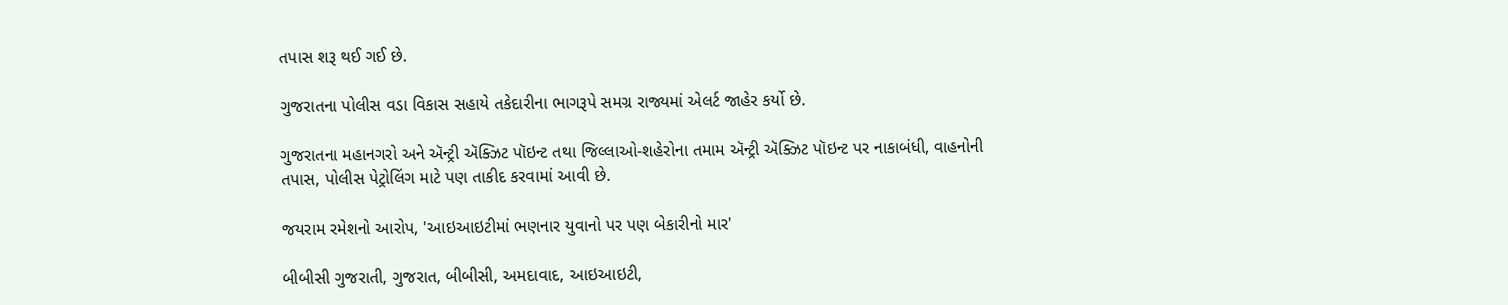તપાસ શરૂ થઈ ગઈ છે.

ગુજરાતના પોલીસ વડા વિકાસ સહાયે તકેદારીના ભાગરૂપે સમગ્ર રાજ્યમાં એલર્ટ જાહેર કર્યો છે.

ગુજરાતના મહાનગરો અને ઍન્ટ્રી ઍક્ઝિટ પૉઇન્ટ તથા જિલ્લાઓ-શહેરોના તમામ ઍન્ટ્રી ઍક્ઝિટ પૉઇન્ટ પર નાકાબંધી, વાહનોની તપાસ, પોલીસ પેટ્રોલિંગ માટે પણ તાકીદ કરવામાં આવી છે.

જયરામ રમેશનો આરોપ, 'આઇઆઇટીમાં ભણનાર યુવાનો પર પણ બેકારીનો માર'

બીબીસી ગુજરાતી, ગુજરાત, બીબીસી, અમદાવાદ, આઇઆઇટી,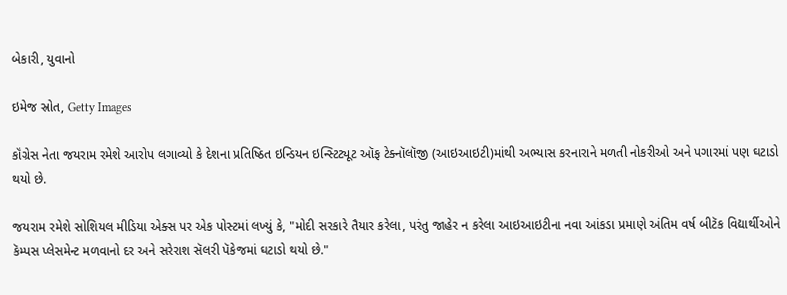બેકારી, યુવાનો

ઇમેજ સ્રોત, Getty Images

કૉંગ્રેસ નેતા જયરામ રમેશે આરોપ લગાવ્યો કે દેશના પ્રતિષ્ઠિત ઇન્ડિયન ઇન્સ્ટિટ્યૂટ ઑફ ટેક્નૉલૉજી (આઇઆઇટી)માંથી અભ્યાસ કરનારાને મળતી નોકરીઓ અને પગારમાં પણ ઘટાડો થયો છે.

જયરામ રમેશે સોશિયલ મીડિયા એક્સ પર એક પોસ્ટમાં લખ્યું કે, "મોદી સરકારે તૈયાર કરેલા, પરંતુ જાહેર ન કરેલા આઇઆઇટીના નવા આંકડા પ્રમાણે અંતિમ વર્ષ બીટૅક વિદ્યાર્થીઓને કૅમ્પસ પ્લેસમેન્ટ મળવાનો દર અને સરેરાશ સૅલરી પૅકેજમાં ઘટાડો થયો છે."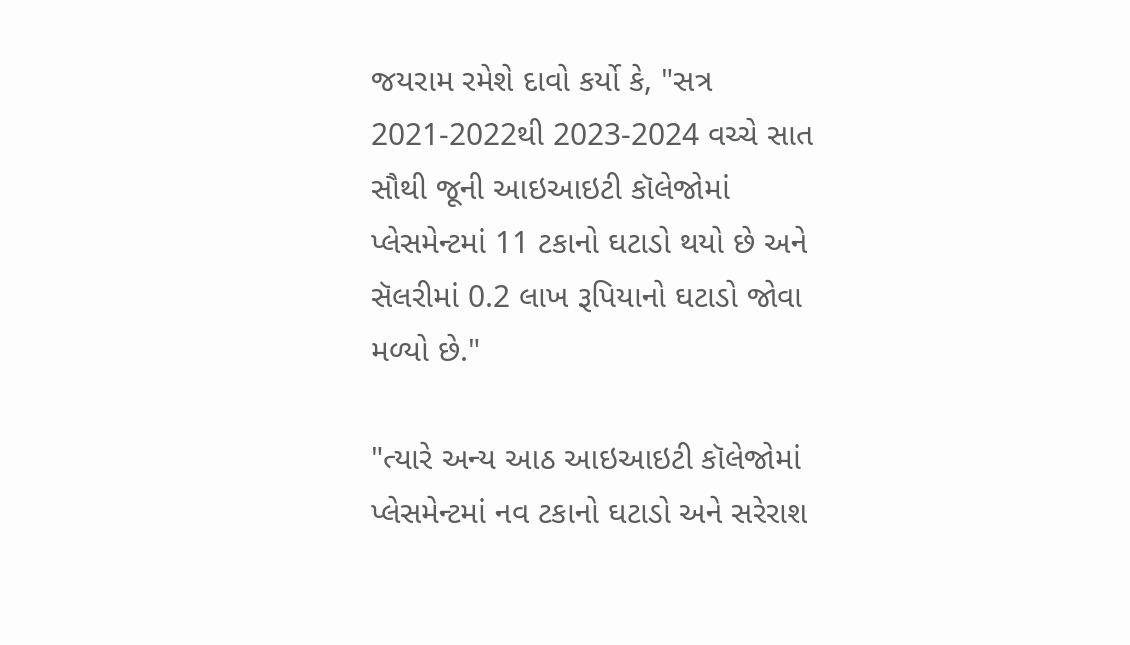જયરામ રમેશે દાવો કર્યો કે, "સત્ર 2021-2022થી 2023-2024 વચ્ચે સાત સૌથી જૂની આઇઆઇટી કૉલેજોમાં પ્લેસમેન્ટમાં 11 ટકાનો ઘટાડો થયો છે અને સૅલરીમાં 0.2 લાખ રૂપિયાનો ઘટાડો જોવા મળ્યો છે."

"ત્યારે અન્ય આઠ આઇઆઇટી કૉલેજોમાં પ્લેસમેન્ટમાં નવ ટકાનો ઘટાડો અને સરેરાશ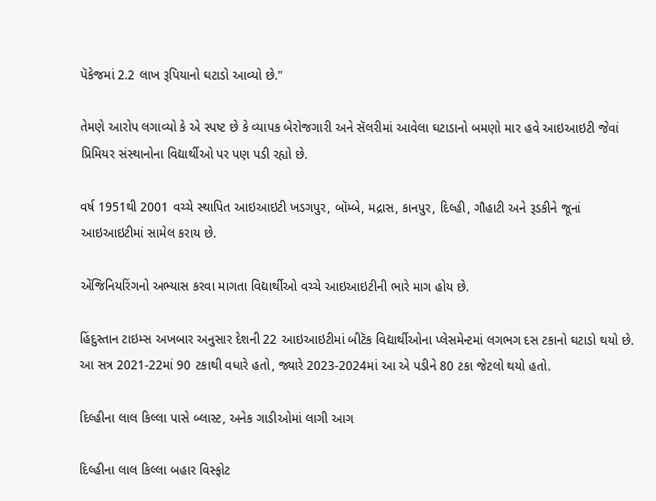પૅકેજમાં 2.2 લાખ રૂપિયાનો ઘટાડો આવ્યો છે."

તેમણે આરોપ લગાવ્યો કે એ સ્પષ્ટ છે કે વ્યાપક બેરોજગારી અને સૅલરીમાં આવેલા ઘટાડાનો બમણો માર હવે આઇઆઇટી જેવાં પ્રિમિયર સંસ્થાનોના વિદ્યાર્થીઓ પર પણ પડી રહ્યો છે.

વર્ષ 1951થી 2001 વચ્ચે સ્થાપિત આઇઆઇટી ખડગપુર, બૉમ્બે, મદ્રાસ, કાનપુર, દિલ્હી, ગૌહાટી અને રૂડકીને જૂનાં આઇઆઇટીમાં સામેલ કરાય છે.

એંજિનિયરિંગનો અભ્યાસ કરવા માગતા વિદ્યાર્થીઓ વચ્ચે આઇઆઇટીની ભારે માગ હોય છે.

હિંદુસ્તાન ટાઇમ્સ અખબાર અનુસાર દેશની 22 આઇઆઇટીમાં બીટૅક વિદ્યાર્થીઓના પ્લેસમેન્ટમાં લગભગ દસ ટકાનો ઘટાડો થયો છે. આ સત્ર 2021-22માં 90 ટકાથી વધારે હતો, જ્યારે 2023-2024માં આ એ પડીને 80 ટકા જેટલો થયો હતો.

દિલ્હીના લાલ કિલ્લા પાસે બ્લાસ્ટ, અનેક ગાડીઓમાં લાગી આગ

દિલ્હીના લાલ કિલ્લા બહાર વિસ્ફોટ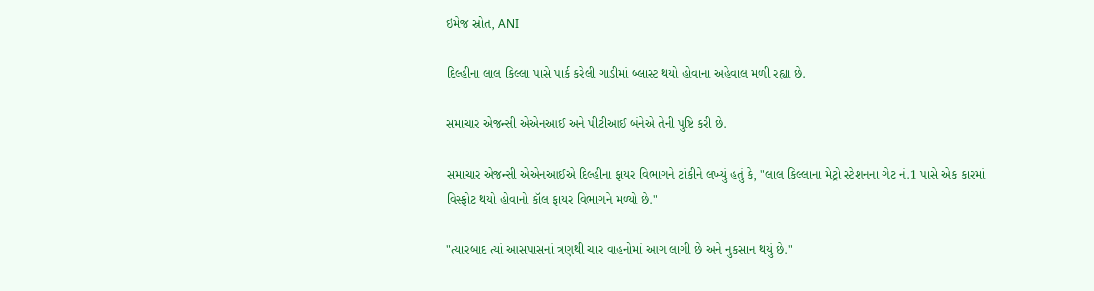ઇમેજ સ્રોત, ANI

દિલ્હીના લાલ કિલ્લા પાસે પાર્ક કરેલી ગાડીમાં બ્લાસ્ટ થયો હોવાના અહેવાલ મળી રહ્યા છે.

સમાચાર એજન્સી એએનઆઈ અને પીટીઆઈ બંનેએ તેની પુષ્ટિ કરી છે.

સમાચાર એજન્સી એએનઆઈએ દિલ્હીના ફાયર વિભાગને ટાંકીને લખ્યું હતું કે, "લાલ કિલ્લાના મેટ્રો સ્ટેશનના ગેટ નં.1 પાસે એક કારમાં વિસ્ફોટ થયો હોવાનો કૉલ ફાયર વિભાગને મળ્યો છે."

"ત્યારબાદ ત્યાં આસપાસનાં ત્રણથી ચાર વાહનોમાં આગ લાગી છે અને નુકસાન થયું છે."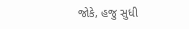જોકે, હજુ સુધી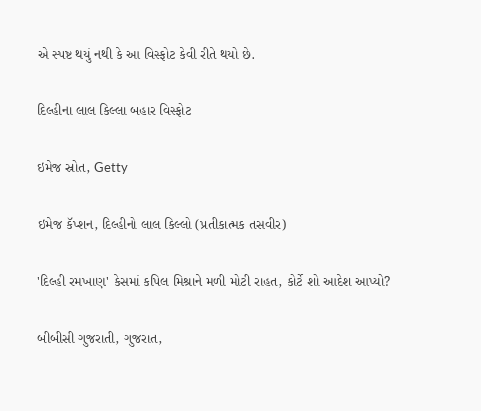એ સ્પષ્ટ થયું નથી કે આ વિસ્ફોટ કેવી રીતે થયો છે.

દિલ્હીના લાલ કિલ્લા બહાર વિસ્ફોટ

ઇમેજ સ્રોત, Getty

ઇમેજ કૅપ્શન, દિલ્હીનો લાલ કિલ્લો (પ્રતીકાત્મક તસવીર)

'દિલ્હી રમખાણ' કેસમાં કપિલ મિશ્રાને મળી મોટી રાહત, કોર્ટે શો આદેશ આપ્યો?

બીબીસી ગુજરાતી, ગુજરાત,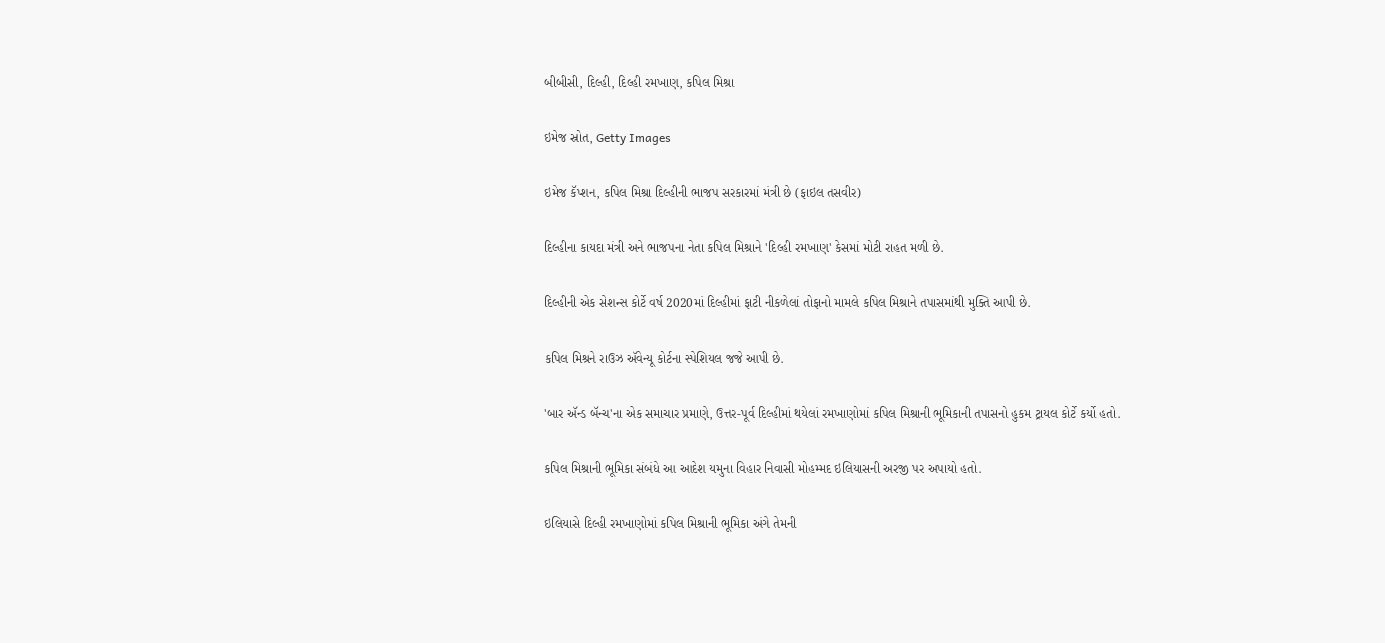બીબીસી, દિલ્હી, દિલ્હી રમખાણ, કપિલ મિશ્રા

ઇમેજ સ્રોત, Getty Images

ઇમેજ કૅપ્શન, કપિલ મિશ્રા દિલ્હીની ભાજપ સરકારમાં મંત્રી છે (ફાઇલ તસવીર)

દિલ્હીના કાયદા મંત્રી અને ભાજપના નેતા કપિલ મિશ્રાને 'દિલ્હી રમખાણ' કેસમાં મોટી રાહત મળી છે.

દિલ્હીની એક સેશન્સ કોર્ટે વર્ષ 2020માં દિલ્હીમાં ફાટી નીકળેલાં તોફાનો મામલે કપિલ મિશ્રાને તપાસમાંથી મુક્તિ આપી છે.

કપિલ મિશ્રને રાઉઝ ઍવેન્યૂ કોર્ટના સ્પેશિયલ જજે આપી છે.

'બાર ઍન્ડ બૅન્ચ'ના એક સમાચાર પ્રમાણે, ઉત્તર-પૂર્વ દિલ્હીમાં થયેલાં રમખાણોમાં કપિલ મિશ્રાની ભૂમિકાની તપાસનો હુકમ ટ્રાયલ કોર્ટે કર્યો હતો.

કપિલ મિશ્રાની ભૂમિકા સંબંધે આ આદેશ યમુના વિહાર નિવાસી મોહમ્મદ ઇલિયાસની અરજી પર અપાયો હતો.

ઇલિયાસે દિલ્હી રમખાણોમાં કપિલ મિશ્રાની ભૂમિકા અંગે તેમની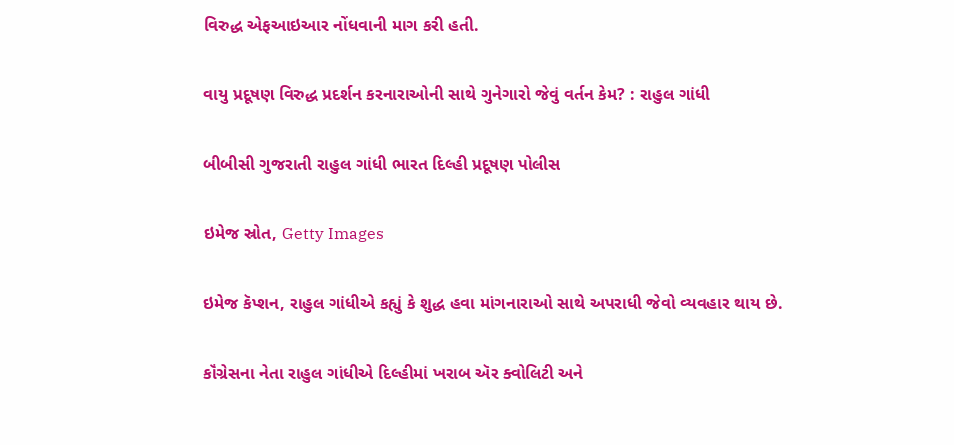વિરુદ્ધ એફઆઇઆર નોંધવાની માગ કરી હતી.

વાયુ પ્રદૂષણ વિરુદ્ધ પ્રદર્શન કરનારાઓની સાથે ગુનેગારો જેવું વર્તન કેમ? : રાહુલ ગાંધી

બીબીસી ગુજરાતી રાહુલ ગાંધી ભારત દિલ્હી પ્રદૂષણ પોલીસ

ઇમેજ સ્રોત, Getty Images

ઇમેજ કૅપ્શન, રાહુલ ગાંધીએ કહ્યું કે શુદ્ધ હવા માંગનારાઓ સાથે અપરાધી જેવો વ્યવહાર થાય છે.

કૉંગ્રેસના નેતા રાહુલ ગાંધીએ દિલ્હીમાં ખરાબ ઍર ક્વોલિટી અને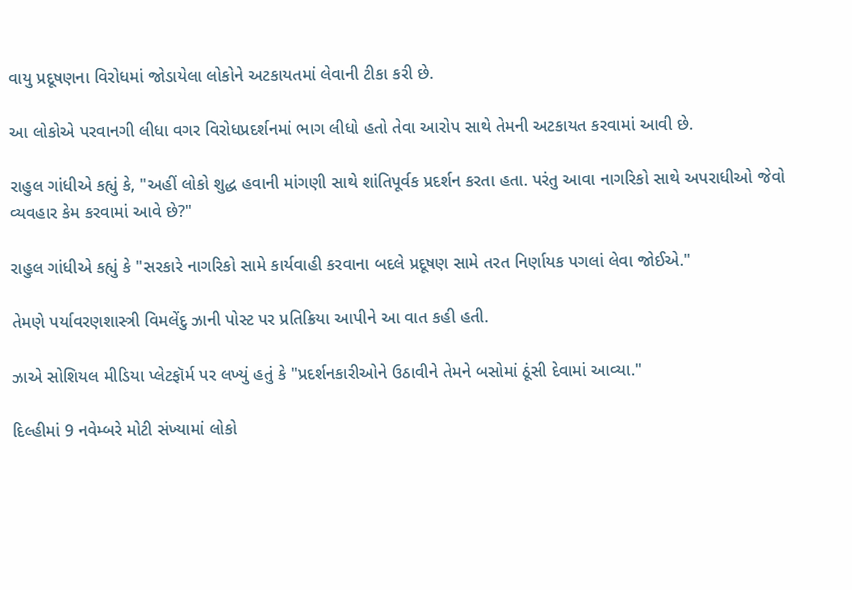વાયુ પ્રદૂષણના વિરોધમાં જોડાયેલા લોકોને અટકાયતમાં લેવાની ટીકા કરી છે.

આ લોકોએ પરવાનગી લીધા વગર વિરોધપ્રદર્શનમાં ભાગ લીધો હતો તેવા આરોપ સાથે તેમની અટકાયત કરવામાં આવી છે.

રાહુલ ગાંધીએ કહ્યું કે, "અહીં લોકો શુદ્ધ હવાની માંગણી સાથે શાંતિપૂર્વક પ્રદર્શન કરતા હતા. પરંતુ આવા નાગરિકો સાથે અપરાધીઓ જેવો વ્યવહાર કેમ કરવામાં આવે છે?"

રાહુલ ગાંધીએ કહ્યું કે "સરકારે નાગરિકો સામે કાર્યવાહી કરવાના બદલે પ્રદૂષણ સામે તરત નિર્ણાયક પગલાં લેવા જોઈએ."

તેમણે પર્યાવરણશાસ્ત્રી વિમલેંદુ ઝાની પોસ્ટ પર પ્રતિક્રિયા આપીને આ વાત કહી હતી.

ઝાએ સોશિયલ મીડિયા પ્લેટફૉર્મ પર લખ્યું હતું કે "પ્રદર્શનકારીઓને ઉઠાવીને તેમને બસોમાં ઠૂંસી દેવામાં આવ્યા."

દિલ્હીમાં 9 નવેમ્બરે મોટી સંખ્યામાં લોકો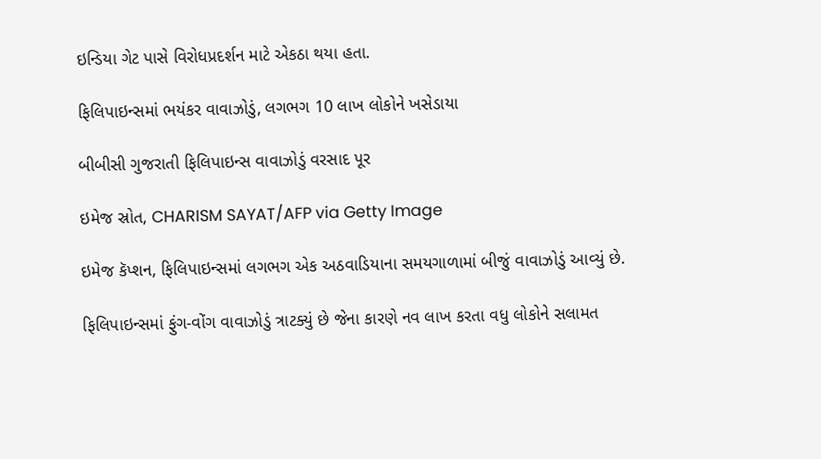ઇન્ડિયા ગેટ પાસે વિરોધપ્રદર્શન માટે એકઠા થયા હતા.

ફિલિપાઇન્સમાં ભયંકર વાવાઝોડું, લગભગ 10 લાખ લોકોને ખસેડાયા

બીબીસી ગુજરાતી ફિલિપાઇન્સ વાવાઝોડું વરસાદ પૂર

ઇમેજ સ્રોત, CHARISM SAYAT/AFP via Getty Image

ઇમેજ કૅપ્શન, ફિલિપાઇન્સમાં લગભગ એક અઠવાડિયાના સમયગાળામાં બીજું વાવાઝોડું આવ્યું છે.

ફિલિપાઇન્સમાં ફુંગ-વોંગ વાવાઝોડું ત્રાટક્યું છે જેના કારણે નવ લાખ કરતા વધુ લોકોને સલામત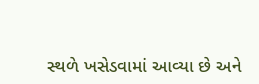સ્થળે ખસેડવામાં આવ્યા છે અને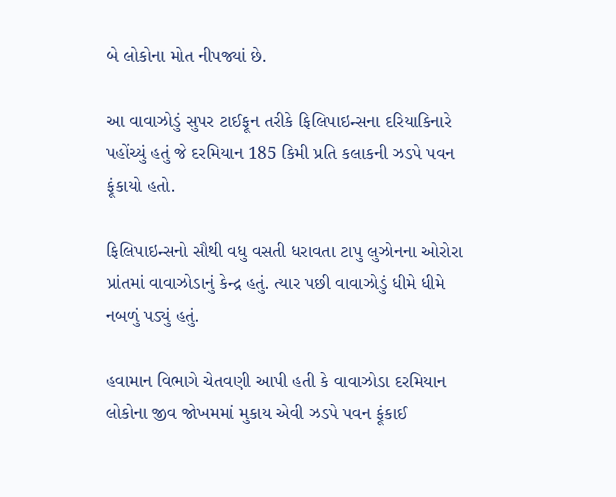બે લોકોના મોત નીપજ્યાં છે.

આ વાવાઝોડું સુપર ટાઈફૂન તરીકે ફિલિપાઇન્સના દરિયાકિનારે પહોંચ્યું હતું જે દરમિયાન 185 કિમી પ્રતિ કલાકની ઝડપે પવન ફૂંકાયો હતો.

ફિલિપાઇન્સનો સૌથી વધુ વસતી ધરાવતા ટાપુ લુઝોનના ઓરોરા પ્રાંતમાં વાવાઝોડાનું કેન્દ્ર હતું. ત્યાર પછી વાવાઝોડું ધીમે ધીમે નબળું પડ્યું હતું.

હવામાન વિભાગે ચેતવણી આપી હતી કે વાવાઝોડા દરમિયાન લોકોના જીવ જોખમમાં મુકાય એવી ઝડપે પવન ફૂંકાઈ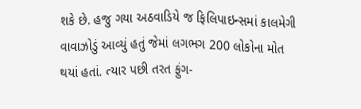શકે છે. હજુ ગયા અઠવાડિયે જ ફિલિપાઇન્સમાં કાલમેગી વાવાઝોડું આવ્યું હતું જેમાં લગભગ 200 લોકોના મોત થયાં હતાં. ત્યાર પછી તરત ફુંગ-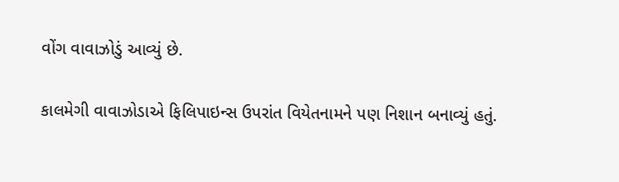વોંગ વાવાઝોડું આવ્યું છે.

કાલમેગી વાવાઝોડાએ ફિલિપાઇન્સ ઉપરાંત વિયેતનામને પણ નિશાન બનાવ્યું હતું.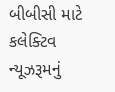બીબીસી માટે કલેક્ટિવ ન્યૂઝરૂમનું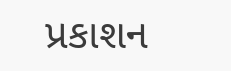પ્રકાશન